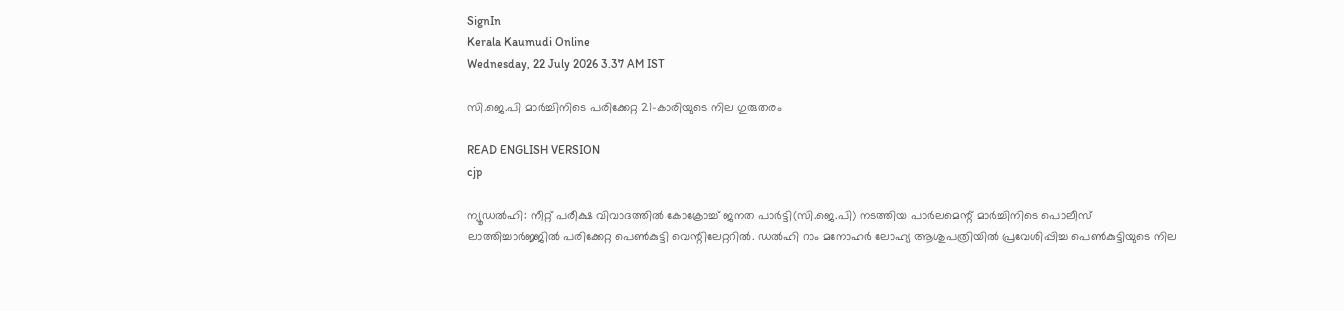SignIn
Kerala Kaumudi Online
Wednesday, 22 July 2026 3.37 AM IST

സി.ജെ.പി മാർച്ചിനിടെ പരിക്കേറ്റ 21-കാരിയുടെ നില ഗുരുതരം

READ ENGLISH VERSION
cjp

ന്യൂഡൽഹി: നീറ്റ് പരീക്ഷ വിവാദത്തിൽ കോക്രോച്ച് ജനത പാർട്ടി(സി.ജെ.പി) നടത്തിയ പാർലമെന്റ് മാർച്ചിനിടെ പൊലീസ് ലാത്തിച്ചാർജ്ജിൽ പരിക്കേറ്റ പെൺകുട്ടി വെന്റിലേറ്ററിൽ. ഡൽഹി റാം മനോഹർ ലോഹ്യ ആശുപത്രിയിൽ പ്രവേശിപ്പിച്ച പെൺകുട്ടിയുടെ നില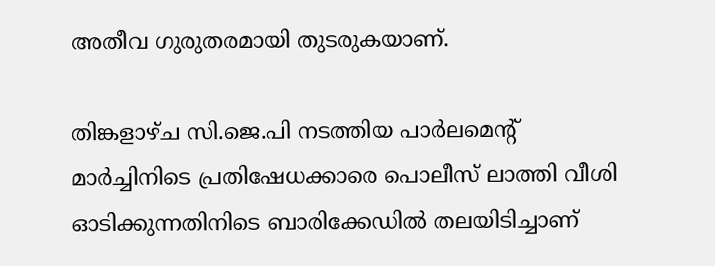അതീവ ഗുരുതരമായി തുടരുകയാണ്.

തിങ്കളാഴ്ച സി.ജെ.പി നടത്തിയ പാർലമെന്റ് മാർച്ചിനിടെ പ്രതിഷേധക്കാരെ പൊലീസ് ലാത്തി വീശി ഓടിക്കുന്നതിനിടെ ബാരിക്കേഡിൽ തലയിടിച്ചാണ്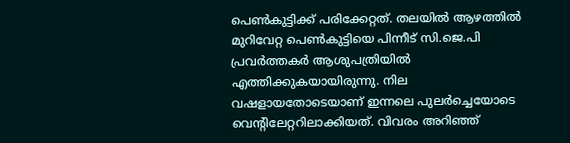പെൺകുട്ടിക്ക് പരിക്കേറ്റത്. തലയിൽ ആഴത്തിൽ മുറിവേറ്റ പെൺകുട്ടിയെ പിന്നീട് സി.ജെ.പി പ്രവർത്തകർ ആശുപത്രിയിൽ എത്തിക്കുകയായിരുന്നു. നില വഷളായതോടെയാണ് ഇന്നലെ പുലർച്ചെയോടെ വെന്റിലേറ്ററിലാക്കിയത്. വിവരം അറിഞ്ഞ്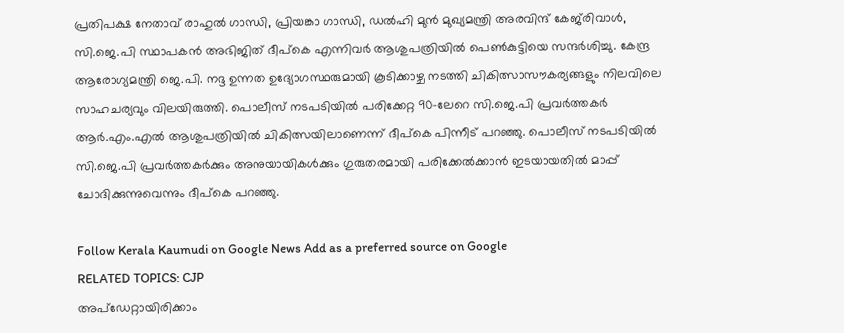പ്രതിപക്ഷ നേതാവ് രാഹുൽ ഗാന്ധി, പ്രിയങ്കാ ഗാന്ധി, ഡൽഹി മുൻ മുഖ്യമന്ത്രി അരവിന്ദ് കേജ്‌രിവാൾ, സി.ജെ.പി സ്ഥാപകൻ അഭിജിത് ദീപ്‌കെ എന്നിവർ ആശുപത്രിയിൽ പെൺകുട്ടിയെ സന്ദർശിച്ചു. കേന്ദ്ര ആരോഗ്യമന്ത്രി ജെ.പി. നദ്ദ ഉന്നത ഉദ്യോഗസ്ഥരുമായി കൂടിക്കാഴ്ച നടത്തി ചികിത്സാസൗകര്യങ്ങളും നിലവിലെ സാഹചര്യവും വിലയിരുത്തി. പൊലീസ് നടപടിയിൽ പരിക്കേറ്റ 90-ലേറെ സി.ജെ.പി പ്രവർത്തകർ ആർ.എം.എൽ ആശുപത്രിയിൽ ചികിത്സയിലാണെന്ന് ദീപ്‌കെ പിന്നീട് പറഞ്ഞു. പൊലീസ് നടപടിയിൽ സി.ജെ.പി പ്രവർത്തകർക്കും അനുയായികൾക്കും ഗുരുതരമായി പരിക്കേൽക്കാൻ ഇടയായതിൽ മാപ്പ് ചോദിക്കുന്നുവെന്നും ദീപ്‌കെ പറഞ്ഞു.

Follow Kerala Kaumudi on Google News Add as a preferred source on Google
RELATED TOPICS: CJP
അപ്ഡേറ്റായിരിക്കാം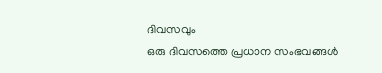ദിവസവും
ഒരു ദിവസത്തെ പ്രധാന സംഭവങ്ങൾ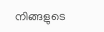നിങ്ങളുടെ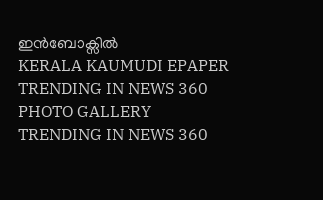ഇൻബോക്സിൽ
KERALA KAUMUDI EPAPER
TRENDING IN NEWS 360
PHOTO GALLERY
TRENDING IN NEWS 360